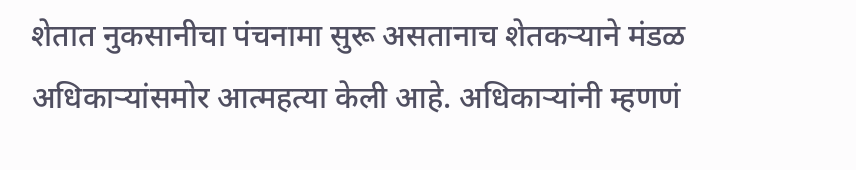शेतात नुकसानीचा पंचनामा सुरू असतानाच शेतकऱ्याने मंडळ अधिकाऱ्यांसमोर आत्महत्या केली आहे. अधिकाऱ्यांनी म्हणणं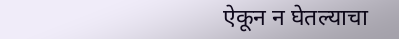ऐकून न घेतल्याचा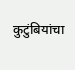कुटुंबियांचा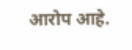आरोप आहे.